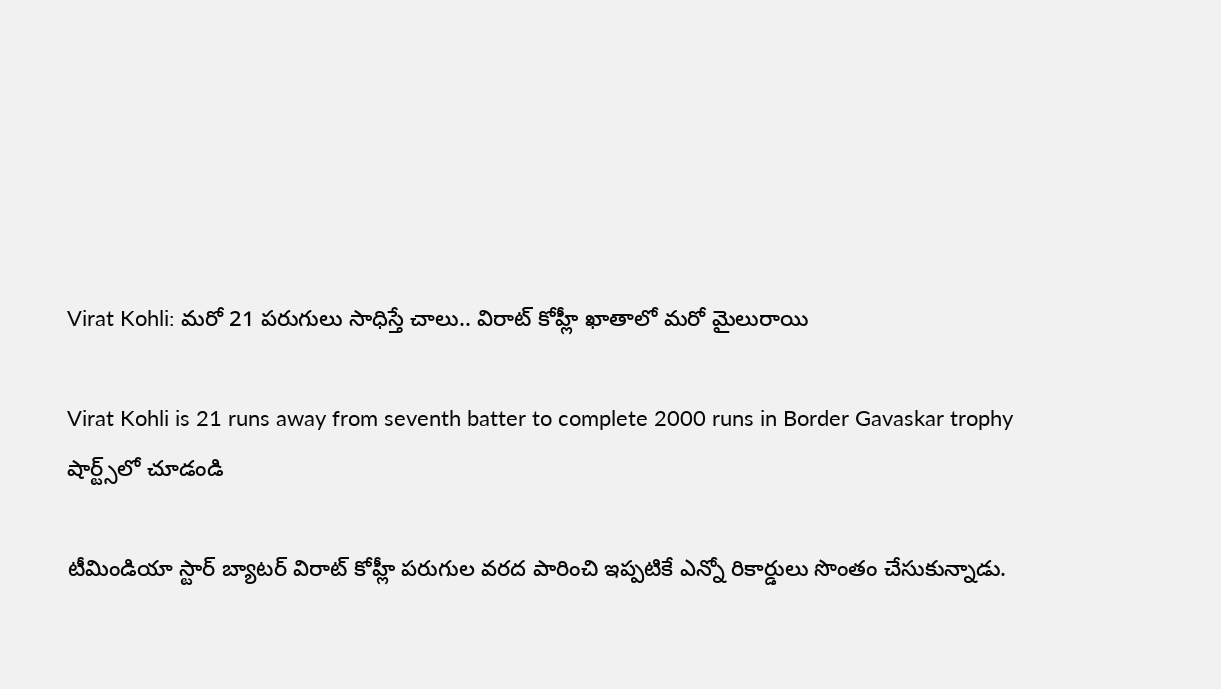Virat Kohli: మరో 21 పరుగులు సాధిస్తే చాలు.. విరాట్ కోహ్లీ ఖాతాలో మరో మైలురాయి

Virat Kohli is 21 runs away from seventh batter to complete 2000 runs in Border Gavaskar trophy
షార్ట్స్‌లో చూడండి

టీమిండియా స్టార్ బ్యాటర్ విరాట్ కోహ్లీ పరుగుల వరద పారించి ఇప్పటికే ఎన్నో రికార్డులు సొంతం చేసుకున్నాడు.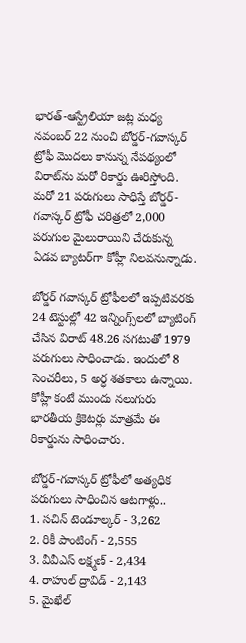భారత్-ఆస్ట్రేలియా జట్ల మధ్య నవంబర్ 22 నుంచి బోర్డర్-గవాస్కర్ ట్రోఫీ మొదలు కానున్న నేపథ్యంలో విరాట్‌ను మరో రికార్డు ఊరిస్తోంది. మరో 21 పరుగులు సాధిస్తే బోర్డర్-గవాస్కర్ ట్రోఫీ చరిత్రలో 2,000 పరుగుల మైలురాయిని చేరుకున్న ఏడవ బ్యాటర్‌గా కోహ్లీ నిలవనున్నాడు.

బోర్డర్ గవాస్కర్ ట్రోఫీలలో ఇప్పటివరకు 24 టెస్టుల్లో 42 ఇన్నింగ్స్‌లలో బ్యాటింగ్ చేసిన విరాట్ 48.26 సగటుతో 1979 పరుగులు సాధించాడు. ఇందులో 8 సెంచరీలు, 5 అర్ధ శతకాలు ఉన్నాయి. కోహ్లీ కంటే ముందు నలుగురు భారతీయ క్రికెటర్లు మాత్రమే ఈ రికార్డును సాధించారు.

బోర్డర్-గవాస్కర్ ట్రోఫీలో అత్యధిక పరుగులు సాధించిన ఆటగాళ్లు..
1. సచిన్ టెండూల్కర్ - 3,262
2. రికీ పాంటింగ్ - 2,555
3. వీవీఎస్ లక్ష్మణ్ - 2,434
4. రాహుల్ ద్రావిడ్ - 2,143
5. మైఖేల్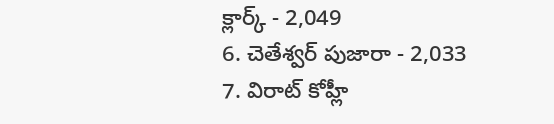క్లార్క్ - 2,049
6. చెతేశ్వర్ పుజారా - 2,033
7. విరాట్ కోహ్లీ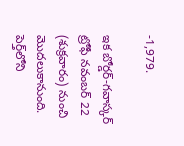-1,979.

ఇక బోర్డర్-గవాస్కర్ ట్రోఫీ నవంబర్ 22 (శుక్రవారం) నుంచి మొదలుకానుంది. పెర్త్‌లోని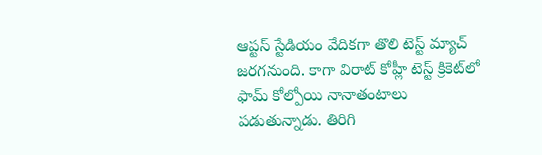ఆప్టస్ స్టేడియం వేదికగా తొలి టెస్ట్ మ్యాచ్ జరగనుంది. కాగా విరాట్ కోహ్లీ టెస్ట్ క్రికెట్‌లో ఫామ్ కోల్పోయి నానాతంటాలు పడుతున్నాడు. తిరిగి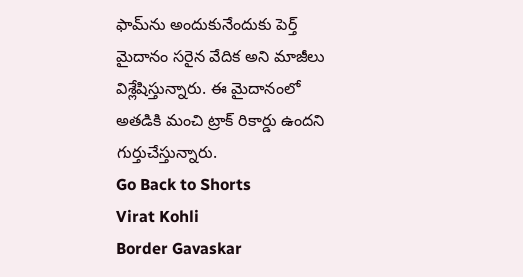ఫామ్‌ను అందుకునేందుకు పెర్త్ మైదానం సరైన వేదిక అని మాజీలు విశ్లేషిస్తున్నారు. ఈ మైదానంలో అతడికి మంచి ట్రాక్ రికార్డు ఉందని గుర్తుచేస్తున్నారు.
Go Back to Shorts
Virat Kohli
Border Gavaskar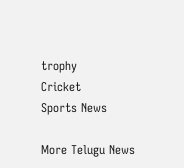trophy
Cricket
Sports News

More Telugu News